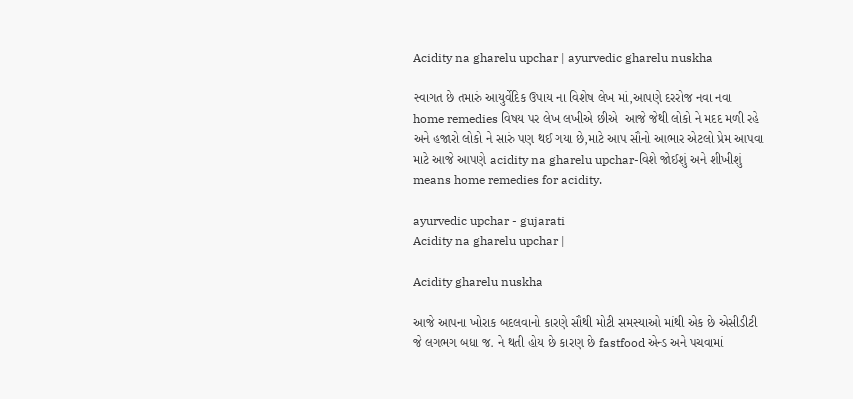Acidity na gharelu upchar | ayurvedic gharelu nuskha

સ્વાગત છે તમારું આયુર્વેદિક ઉપાય ના વિશેષ લેખ માં,આપણે દરરોજ નવા નવા home remedies વિષય પર લેખ લખીએ છીએ  આજે જેથી લોકો ને મદદ મળી રહે અને હજારો લોકો ને સારું પણ થઈ ગયા છે,માટે આપ સૌનો આભાર એટલો પ્રેમ આપવા માટે આજે આપણે acidity na gharelu upchar-વિશે જોઈશું અને શીખીશું means home remedies for acidity.

ayurvedic upchar - gujarati
Acidity na gharelu upchar |

Acidity gharelu nuskha

આજે આપના ખોરાક બદલવાનો કારણે સૌથી મોટી સમસ્યાઓ માંથી એક છે એસીડીટી જે લગભગ બધા જ. ને થતી હોય છે કારણ છે fastfood એન્ડ અને પચવામાં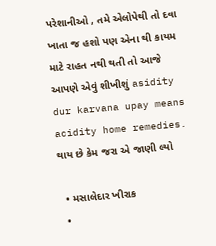પરેશાનીઓ , તમે એલોપેથી તો દવા ખાતા જ હશો પણ એના થી કાયમ માટે રાહત નથી થતી તો આજે આપણે એવું શીખીશું asidity dur karvana upay means acidity home remedies.
થાય છે કેમ જરા એ જાણી લ્યો

  • મસાલેદાર ખીરાક
  •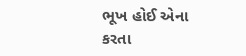ભૂખ હોઈ એના કરતા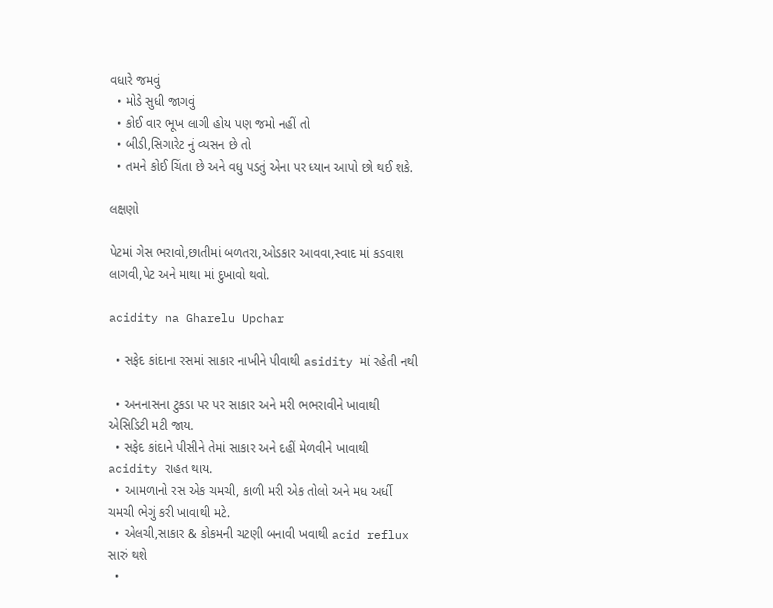વધારે જમવું
  • મોડે સુધી જાગવું
  • કોઈ વાર ભૂખ લાગી હોય પણ જમો નહીં તો
  • બીડી,સિગારેટ નું વ્યસન છે તો
  • તમને કોઈ ચિંતા છે અને વધુ પડતું એના પર ધ્યાન આપો છો થઈ શકે.

લક્ષણો

પેટમાં ગેસ ભરાવો,છાતીમાં બળતરા,ઓડકાર આવવા,સ્વાદ માં કડવાશ લાગવી,પેટ અને માથા માં દુખાવો થવો.

acidity na Gharelu Upchar

  • સફેદ કાંદાના રસમાં સાકાર નાખીને પીવાથી asidity માં રહેતી નથી

  • અનનાસના ટુકડા પર પર સાકાર અને મરી ભભરાવીને ખાવાથી એસિડિટી મટી જાય.
  • સફેદ કાંદાને પીસીને તેમાં સાકાર અને દહીં મેળવીને ખાવાથી acidity રાહત થાય.
  • આમળાનો રસ એક ચમચી, કાળી મરી એક તોલો અને મધ અર્ધી ચમચી ભેગું કરી ખાવાથી મટે.
  • એલચી,સાકાર & કોકમની ચટણી બનાવી ખવાથી acid reflux સારું થશે
  •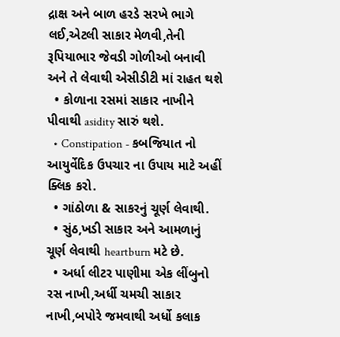દ્રાક્ષ અને બાળ હરડે સરખે ભાગે લઈ,એટલી સાકાર મેળવી,તેની રૂપિયાભાર જેવડી ગોળીઓ બનાવી અને તે લેવાથી એસીડીટી માં રાહત થશે
  • કોળાના રસમાં સાકાર નાખીને પીવાથી asidity સારું થશે.
  • Constipation - કબજિયાત નો આયુર્વેદિક ઉપચાર ના ઉપાય માટે અહીં ક્લિક કરો.
  • ગાંઠોળા & સાકરનું ચૂર્ણ લેવાથી.
  • સુંઠ,ખડી સાકાર અને આમળાનું ચૂર્ણ લેવાથી heartburn મટે છે.
  • અર્ધા લીટર પાણીમા એક લીંબુનો રસ નાખી,અર્ધી ચમચી સાકાર નાખી,બપોરે જમવાથી અર્ધો કલાક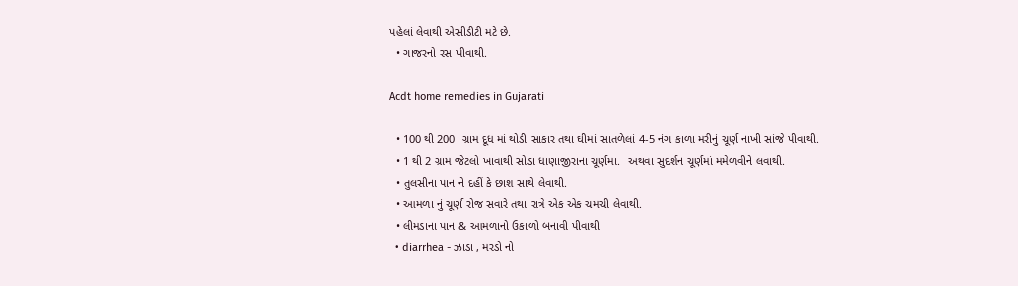પહેલાં લેવાથી એસીડીટી મટે છે.
  • ગાજરનો રસ પીવાથી.

Acdt home remedies in Gujarati

  • 100 થી 200  ગ્રામ દૂધ માં થોડી સાકાર તથા ઘીમાં સાતળેલાં 4-5 નંગ કાળા મરીનું ચૂર્ણ નાખી સાંજે પીવાથી.
  • 1 થી 2 ગ્રામ જેટલો ખાવાથી સોડા ધાણાજીરાના ચૂર્ણમા.  અથવા સુદર્શન ચૂર્ણમાં મમેળવીને લવાથી.
  • તુલસીના પાન ને દહીં કે છાશ સાથે લેવાથી.
  • આમળા નું ચૂર્ણ રોજ સવારે તથા રાત્રે એક એક ચમચી લેવાથી.
  • લીમડાના પાન & આમળાનો ઉકાળો બનાવી પીવાથી
  • diarrhea - ઝાડા , મરડો નો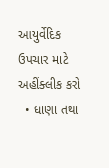આયુર્વેદિક ઉપચાર માટે અહીંક્લીક કરો
  • ધાણા તથા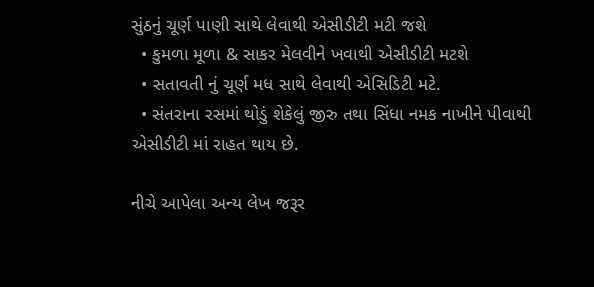સુંઠનું ચૂર્ણ પાણી સાથે લેવાથી એસીડીટી મટી જશે
  • કુમળા મૂળા & સાકર મેલવીને ખવાથી એસીડીટી મટશે
  • સતાવતી નું ચૂર્ણ મધ સાથે લેવાથી એસિડિટી મટે.
  • સંતરાના રસમાં થોડું શેકેલું જીરુ તથા સિંધા નમક નાખીને પીવાથી એસીડીટી માં રાહત થાય છે.

નીચે આપેલા અન્ય લેખ જરૂર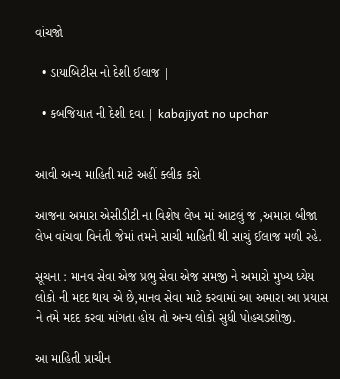વાંચજો

  • ડાયાબિટીસ નો દેશી ઈલાજ |

  • કબજિયાત ની દેશી દવા | kabajiyat no upchar


આવી અન્ય માહિતી માટે અહીં ક્લીક કરો

આજના અમારા એસીડીટી ના વિશેષ લેખ માં આટલું જ ,અમારા બીજા લેખ વાંચવા વિનંતી જેમાં તમને સાચી માહિતી થી સાચું ઈલાજ મળી રહે.

સૂચના : માનવ સેવા એજ પ્રભુ સેવા એજ સમજી ને અમારો મુખ્ય ધ્યેય લોકો ની મદદ થાય એ છે,માનવ સેવા માટે કરવામાં આ અમારા આ પ્રયાસ ને તમે મદદ કરવા માંગતા હોય તો અન્ય લોકો સુધી પોહચડશોજી.

આ માહિતી પ્રાચીન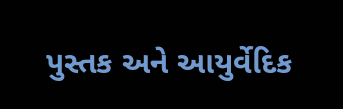પુસ્તક અને આયુર્વેદિક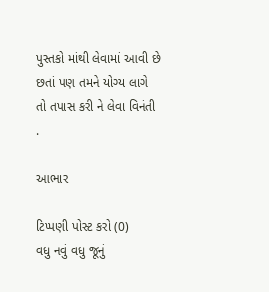પુસ્તકો માંથી લેવામાં આવી છે છતાં પણ તમને યોગ્ય લાગે તો તપાસ કરી ને લેવા વિનંતી .

આભાર

ટિપ્પણી પોસ્ટ કરો (0)
વધુ નવું વધુ જૂનું